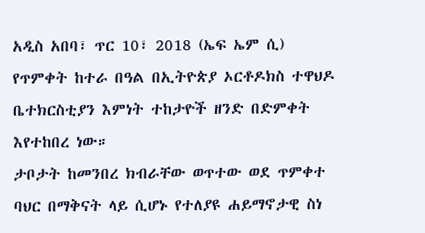አዲስ አበባ፣ ጥር 10፣ 2018 (ኤፍ ኤም ሲ) የጥምቀት ከተራ በዓል በኢትዮጵያ ኦርቶዶክስ ተዋህዶ ቤተክርስቲያን እምነት ተከታዮች ዘንድ በድምቀት እየተከበረ ነው።
ታቦታት ከመንበረ ክብራቸው ወጥተው ወደ ጥምቀተ ባህር በማቅናት ላይ ሲሆኑ የተለያዩ ሐይማኖታዊ ስነ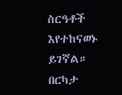ስርዓቶች እየተከናወኑ ይገኛል።
በርካታ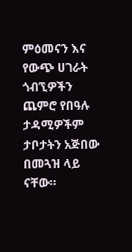ምዕመናን እና የውጭ ሀገራት ጎብኚዎችን ጨምሮ የበዓሉ ታዳሚዎችም ታቦታትን አጅበው በመጓዝ ላይ ናቸው።